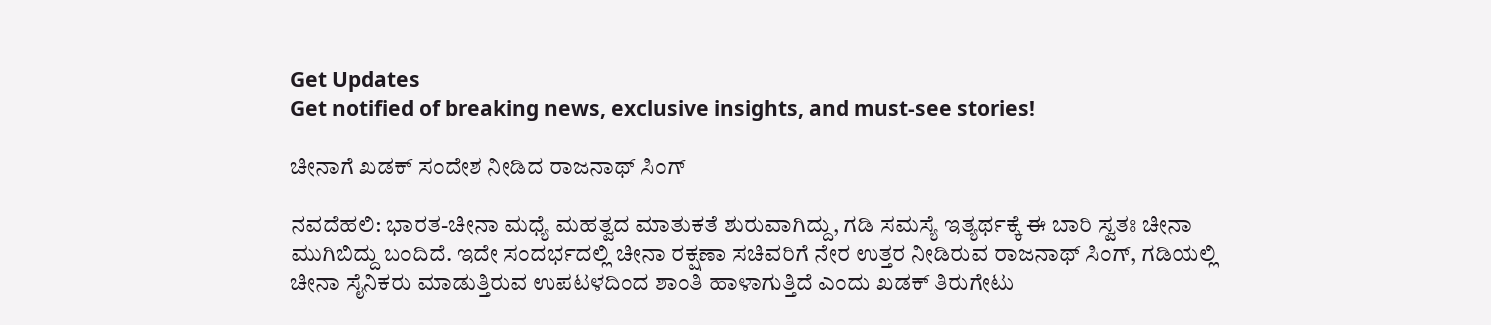Get Updates
Get notified of breaking news, exclusive insights, and must-see stories!

ಚೀನಾಗೆ ಖಡಕ್ ಸಂದೇಶ ನೀಡಿದ ರಾಜನಾಥ್‌ ಸಿಂಗ್‌

ನವದೆಹಲಿ: ಭಾರತ-ಚೀನಾ ಮಧ್ಯೆ ಮಹತ್ವದ ಮಾತುಕತೆ ಶುರುವಾಗಿದ್ದು, ಗಡಿ ಸಮಸ್ಯೆ ಇತ್ಯರ್ಥಕ್ಕೆ ಈ ಬಾರಿ ಸ್ವತಃ ಚೀನಾ ಮುಗಿಬಿದ್ದು ಬಂದಿದೆ. ಇದೇ ಸಂದರ್ಭದಲ್ಲಿ ಚೀನಾ ರಕ್ಷಣಾ ಸಚಿವರಿಗೆ ನೇರ ಉತ್ತರ ನೀಡಿರುವ ರಾಜನಾಥ್‌ ಸಿಂಗ್‌, ಗಡಿಯಲ್ಲಿ ಚೀನಾ ಸೈನಿಕರು ಮಾಡುತ್ತಿರುವ ಉಪಟಳದಿಂದ ಶಾಂತಿ ಹಾಳಾಗುತ್ತಿದೆ ಎಂದು ಖಡಕ್ ತಿರುಗೇಟು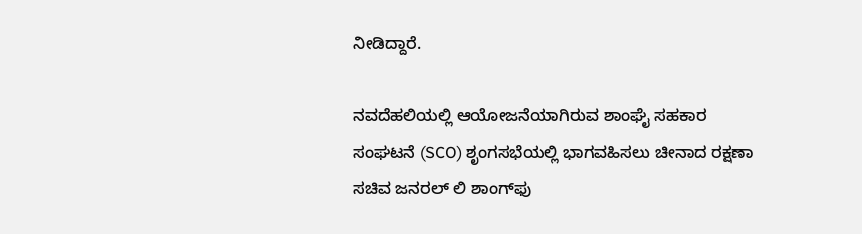ನೀಡಿದ್ದಾರೆ.

ನವದೆಹಲಿಯಲ್ಲಿ ಆಯೋಜನೆಯಾಗಿರುವ ಶಾಂಘೈ ಸಹಕಾರ ಸಂಘಟನೆ (SCO) ಶೃಂಗಸಭೆಯಲ್ಲಿ ಭಾಗವಹಿಸಲು ಚೀನಾದ ರಕ್ಷಣಾ ಸಚಿವ ಜನರಲ್‌ ಲಿ ಶಾಂಗ್‌ಫು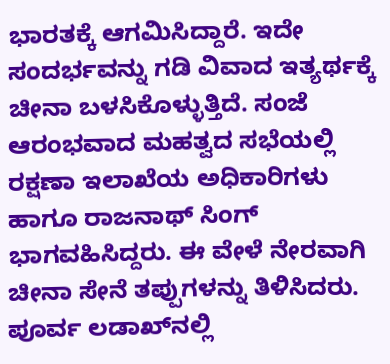ಭಾರತಕ್ಕೆ ಆಗಮಿಸಿದ್ದಾರೆ. ಇದೇ ಸಂದರ್ಭವನ್ನು ಗಡಿ ವಿವಾದ ಇತ್ಯರ್ಥಕ್ಕೆ ಚೀನಾ ಬಳಸಿಕೊಳ್ಳುತ್ತಿದೆ. ಸಂಜೆ ಆರಂಭವಾದ ಮಹತ್ವದ ಸಭೆಯಲ್ಲಿ ರಕ್ಷಣಾ ಇಲಾಖೆಯ ಅಧಿಕಾರಿಗಳು ಹಾಗೂ ರಾಜನಾಥ್‌ ಸಿಂಗ್‌ ಭಾಗವಹಿಸಿದ್ದರು. ಈ ವೇಳೆ ನೇರವಾಗಿ ಚೀನಾ ಸೇನೆ ತಪ್ಪುಗಳನ್ನು ತಿಳಿಸಿದರು. ಪೂರ್ವ ಲಡಾಖ್‌ನಲ್ಲಿ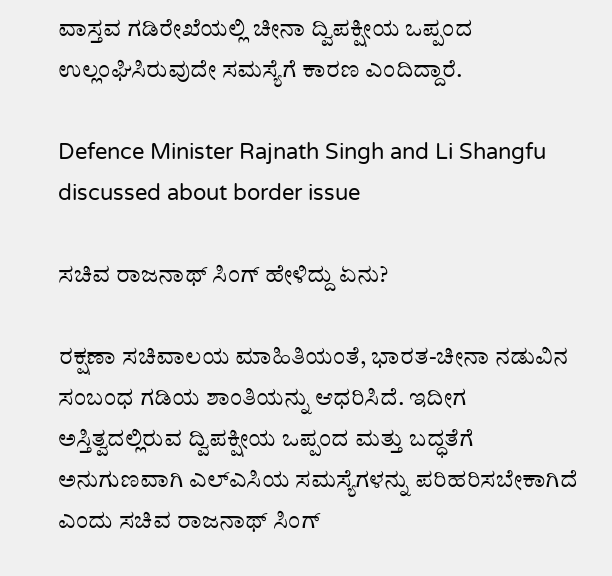ವಾಸ್ತವ ಗಡಿರೇಖೆಯಲ್ಲಿ ಚೀನಾ ದ್ವಿಪಕ್ಷೀಯ ಒಪ್ಪಂದ ಉಲ್ಲಂಘಿಸಿರುವುದೇ ಸಮಸ್ಯೆಗೆ ಕಾರಣ ಎಂದಿದ್ದಾರೆ.

Defence Minister Rajnath Singh and Li Shangfu discussed about border issue

ಸಚಿವ ರಾಜನಾಥ್‌ ಸಿಂಗ್‌ ಹೇಳಿದ್ದು ಏನು?

ರಕ್ಷಣಾ ಸಚಿವಾಲಯ ಮಾಹಿತಿಯಂತೆ, ಭಾರತ-ಚೀನಾ ನಡುವಿನ ಸಂಬಂಧ ಗಡಿಯ ಶಾಂತಿಯನ್ನು ಆಧರಿಸಿದೆ. ಇದೀಗ ಅಸ್ತಿತ್ವದಲ್ಲಿರುವ ದ್ವಿಪಕ್ಷೀಯ ಒಪ್ಪಂದ ಮತ್ತು ಬದ್ಧತೆಗೆ ಅನುಗುಣವಾಗಿ ಎಲ್‌ಎಸಿಯ ಸಮಸ್ಯೆಗಳನ್ನು ಪರಿಹರಿಸಬೇಕಾಗಿದೆ ಎಂದು ಸಚಿವ ರಾಜನಾಥ್‌ ಸಿಂಗ್‌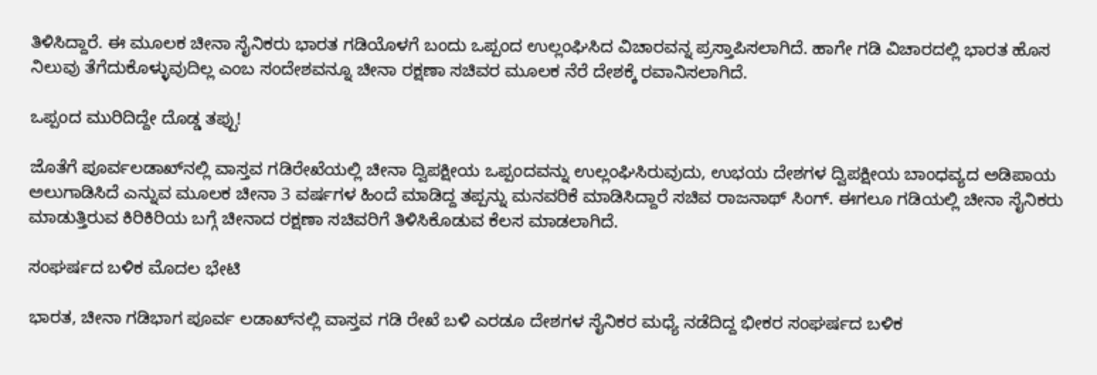ತಿಳಿಸಿದ್ದಾರೆ. ಈ ಮೂಲಕ ಚೀನಾ ಸೈನಿಕರು ಭಾರತ ಗಡಿಯೊಳಗೆ ಬಂದು ಒಪ್ಪಂದ ಉಲ್ಲಂಘಿಸಿದ ವಿಚಾರವನ್ನ ಪ್ರಸ್ತಾಪಿಸಲಾಗಿದೆ. ಹಾಗೇ ಗಡಿ ವಿಚಾರದಲ್ಲಿ ಭಾರತ ಹೊಸ ನಿಲುವು ತೆಗೆದುಕೊಳ್ಳುವುದಿಲ್ಲ ಎಂಬ ಸಂದೇಶವನ್ನೂ ಚೀನಾ ರಕ್ಷಣಾ ಸಚಿವರ ಮೂಲಕ ನೆರೆ ದೇಶಕ್ಕೆ ರವಾನಿಸಲಾಗಿದೆ.

ಒಪ್ಪಂದ ಮುರಿದಿದ್ದೇ ದೊಡ್ಡ ತಪ್ಪು!

ಜೊತೆಗೆ ಪೂರ್ವಲಡಾಖ್‌ನಲ್ಲಿ ವಾಸ್ತವ ಗಡಿರೇಖೆಯಲ್ಲಿ ಚೀನಾ ದ್ವಿಪಕ್ಷೀಯ ಒಪ್ಪಂದವನ್ನು ಉಲ್ಲಂಘಿಸಿರುವುದು, ಉಭಯ ದೇಶಗಳ ದ್ವಿಪಕ್ಷೀಯ ಬಾಂಧವ್ಯದ ಅಡಿಪಾಯ ಅಲುಗಾಡಿಸಿದೆ ಎನ್ನುವ ಮೂಲಕ ಚೀನಾ 3 ವರ್ಷಗಳ ಹಿಂದೆ ಮಾಡಿದ್ದ ತಪ್ಪನ್ನು ಮನವರಿಕೆ ಮಾಡಿಸಿದ್ದಾರೆ ಸಚಿವ ರಾಜನಾಥ್‌ ಸಿಂಗ್‌. ಈಗಲೂ ಗಡಿಯಲ್ಲಿ ಚೀನಾ ಸೈನಿಕರು ಮಾಡುತ್ತಿರುವ ಕಿರಿಕಿರಿಯ ಬಗ್ಗೆ ಚೀನಾದ ರಕ್ಷಣಾ ಸಚಿವರಿಗೆ ತಿಳಿಸಿಕೊಡುವ ಕೆಲಸ ಮಾಡಲಾಗಿದೆ.

ಸಂಘರ್ಷದ ಬಳಿಕ ಮೊದಲ ಭೇಟಿ

ಭಾರತ, ಚೀನಾ ಗಡಿಭಾಗ ಪೂರ್ವ ಲಡಾಖ್‌ನಲ್ಲಿ ವಾಸ್ತವ ಗಡಿ ರೇಖೆ ಬಳಿ ಎರಡೂ ದೇಶಗಳ ಸೈನಿಕರ ಮಧ್ಯೆ ನಡೆದಿದ್ದ ಭೀಕರ ಸಂಘರ್ಷದ ಬಳಿಕ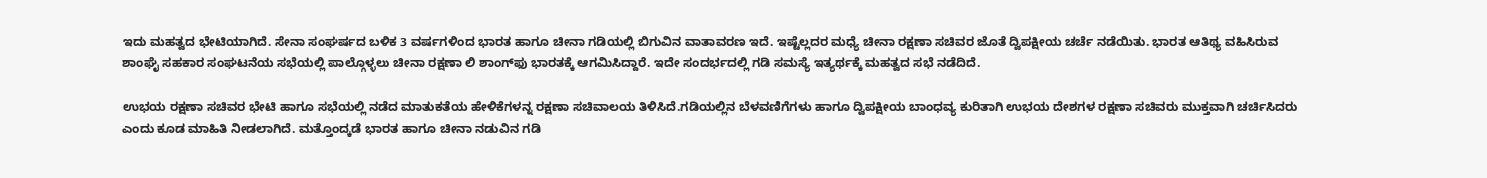ಇದು ಮಹತ್ವದ ಭೇಟಿಯಾಗಿದೆ. ಸೇನಾ ಸಂಘರ್ಷದ ಬಳಿಕ 3 ವರ್ಷಗಳಿಂದ ಭಾರತ ಹಾಗೂ ಚೀನಾ ಗಡಿಯಲ್ಲಿ ಬಿಗುವಿನ ವಾತಾವರಣ ಇದೆ. ಇಷ್ಟೆಲ್ಲದರ ಮಧ್ಯೆ ಚೀನಾ ರಕ್ಷಣಾ ಸಚಿವರ ಜೊತೆ ದ್ವಿಪಕ್ಷೀಯ ಚರ್ಚೆ ನಡೆಯಿತು. ಭಾರತ ಆತಿಥ್ಯ ವಹಿಸಿರುವ ಶಾಂಘೈ ಸಹಕಾರ ಸಂಘಟನೆಯ ಸಭೆಯಲ್ಲಿ ಪಾಲ್ಗೊಳ್ಳಲು ಚೀನಾ ರಕ್ಷಣಾ ಲಿ ಶಾಂಗ್‌ಫು ಭಾರತಕ್ಕೆ ಆಗಮಿಸಿದ್ದಾರೆ. ಇದೇ ಸಂದರ್ಭದಲ್ಲಿ ಗಡಿ ಸಮಸ್ಯೆ ಇತ್ಯರ್ಥಕ್ಕೆ ಮಹತ್ವದ ಸಭೆ ನಡೆದಿದೆ.

ಉಭಯ ರಕ್ಷಣಾ ಸಚಿವರ ಭೇಟಿ ಹಾಗೂ ಸಭೆಯಲ್ಲಿ ನಡೆದ ಮಾತುಕತೆಯ ಹೇಳಿಕೆಗಳನ್ನ ರಕ್ಷಣಾ ಸಚಿವಾಲಯ ತಿಳಿಸಿದೆ.ಗಡಿಯಲ್ಲಿನ ಬೆಳವಣಿಗೆಗಳು ಹಾಗೂ ದ್ವಿಪಕ್ಷೀಯ ಬಾಂಧವ್ಯ ಕುರಿತಾಗಿ ಉಭಯ ದೇಶಗಳ ರಕ್ಷಣಾ ಸಚಿವರು ಮುಕ್ತವಾಗಿ ಚರ್ಚಿಸಿದರು ಎಂದು ಕೂಡ ಮಾಹಿತಿ ನೀಡಲಾಗಿದೆ. ಮತ್ತೊಂದ್ಕಡೆ ಭಾರತ ಹಾಗೂ ಚೀನಾ ನಡುವಿನ ಗಡಿ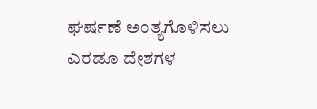ಘರ್ಷಣೆ ಅಂತ್ಯಗೊಳಿಸಲು ಎರಡೂ ದೇಶಗಳ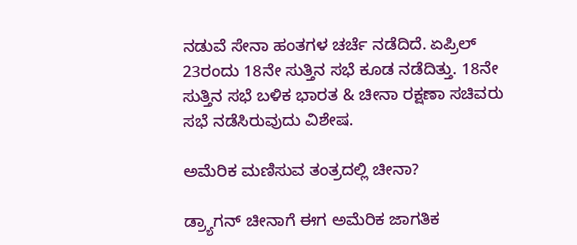ನಡುವೆ ಸೇನಾ ಹಂತಗಳ ಚರ್ಚೆ ನಡೆದಿದೆ. ಏಪ್ರಿಲ್ 23ರಂದು 18ನೇ ಸುತ್ತಿನ ಸಭೆ ಕೂಡ ನಡೆದಿತ್ತು. 18ನೇ ಸುತ್ತಿನ ಸಭೆ ಬಳಿಕ ಭಾರತ & ಚೀನಾ ರಕ್ಷಣಾ ಸಚಿವರು ಸಭೆ ನಡೆಸಿರುವುದು ವಿಶೇಷ.

ಅಮೆರಿಕ ಮಣಿಸುವ ತಂತ್ರದಲ್ಲಿ ಚೀನಾ?

ಡ್ರ್ಯಾಗನ್ ಚೀನಾಗೆ ಈಗ ಅಮೆರಿಕ ಜಾಗತಿಕ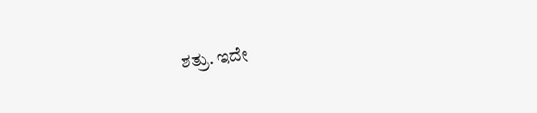ಶತ್ರು. ಇದೇ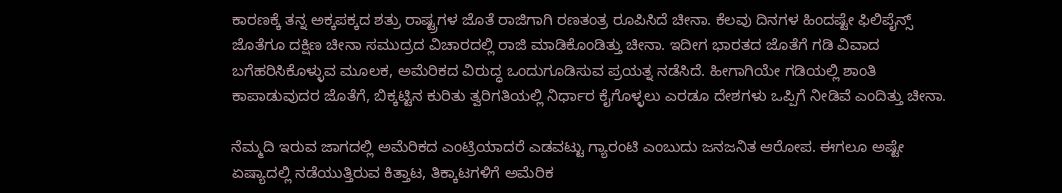ಕಾರಣಕ್ಕೆ ತನ್ನ ಅಕ್ಕಪಕ್ಕದ ಶತ್ರು ರಾಷ್ಟ್ರಗಳ ಜೊತೆ ರಾಜಿಗಾಗಿ ರಣತಂತ್ರ ರೂಪಿಸಿದೆ ಚೀನಾ. ಕೆಲವು ದಿನಗಳ ಹಿಂದಷ್ಟೇ ಫಿಲಿಪೈನ್ಸ್ ಜೊತೆಗೂ ದಕ್ಷಿಣ ಚೀನಾ ಸಮುದ್ರದ ವಿಚಾರದಲ್ಲಿ ರಾಜಿ ಮಾಡಿಕೊಂಡಿತ್ತು ಚೀನಾ. ಇದೀಗ ಭಾರತದ ಜೊತೆಗೆ ಗಡಿ ವಿವಾದ ಬಗೆಹರಿಸಿಕೊಳ್ಳುವ ಮೂಲಕ, ಅಮೆರಿಕದ ವಿರುದ್ಧ ಒಂದುಗೂಡಿಸುವ ಪ್ರಯತ್ನ ನಡೆಸಿದೆ. ಹೀಗಾಗಿಯೇ ಗಡಿಯಲ್ಲಿ ಶಾಂತಿ ಕಾಪಾಡುವುದರ ಜೊತೆಗೆ, ಬಿಕ್ಕಟ್ಟಿನ ಕುರಿತು ತ್ವರಿಗತಿಯಲ್ಲಿ ನಿರ್ಧಾರ ಕೈಗೊಳ್ಳಲು ಎರಡೂ ದೇಶಗಳು ಒಪ್ಪಿಗೆ ನೀಡಿವೆ ಎಂದಿತ್ತು ಚೀನಾ.

ನೆಮ್ಮದಿ ಇರುವ ಜಾಗದಲ್ಲಿ ಅಮೆರಿಕದ ಎಂಟ್ರಿಯಾದರೆ ಎಡವಟ್ಟು ಗ್ಯಾರಂಟಿ ಎಂಬುದು ಜನಜನಿತ ಆರೋಪ. ಈಗಲೂ ಅಷ್ಟೇ ಏಷ್ಯಾದಲ್ಲಿ ನಡೆಯುತ್ತಿರುವ ಕಿತ್ತಾಟ, ತಿಕ್ಕಾಟಗಳಿಗೆ ಅಮೆರಿಕ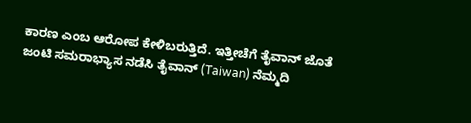ಕಾರಣ ಎಂಬ ಆರೋಪ ಕೇಳಿಬರುತ್ತಿದೆ. ಇತ್ತೀಚೆಗೆ ತೈವಾನ್ ಜೊತೆ ಜಂಟಿ ಸಮರಾಭ್ಯಾಸ ನಡೆಸಿ ತೈವಾನ್ (Taiwan) ನೆಮ್ಮದಿ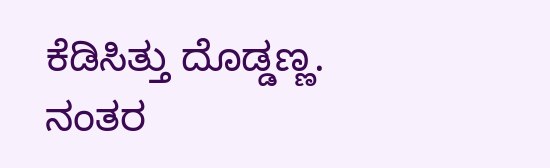ಕೆಡಿಸಿತ್ತು ದೊಡ್ಡಣ್ಣ. ನಂತರ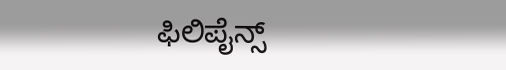ಫಿಲಿಪೈನ್ಸ್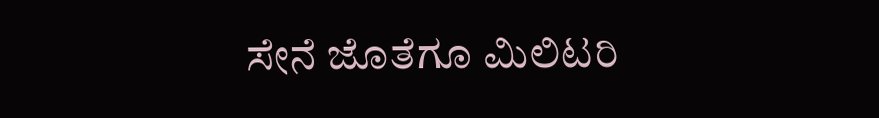ಸೇನೆ ಜೊತೆಗೂ ಮಿಲಿಟರಿ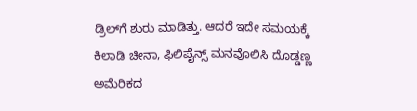ಡ್ರಿಲ್‌ಗೆ ಶುರು ಮಾಡಿತ್ತು. ಆದರೆ ಇದೇ ಸಮಯಕ್ಕೆ ಕಿಲಾಡಿ ಚೀನಾ, ಫಿಲಿಪೈನ್ಸ್ ಮನವೊಲಿಸಿ ದೊಡ್ಡಣ್ಣ ಅಮೆರಿಕದ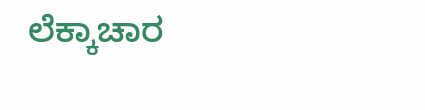ಲೆಕ್ಕಾಚಾರ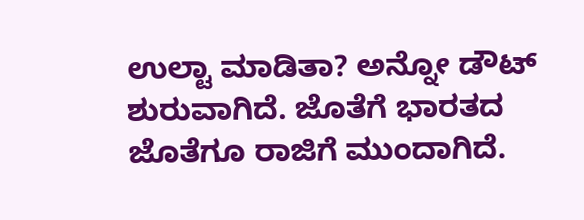ಉಲ್ಟಾ ಮಾಡಿತಾ? ಅನ್ನೋ ಡೌಟ್ ಶುರುವಾಗಿದೆ. ಜೊತೆಗೆ ಭಾರತದ ಜೊತೆಗೂ ರಾಜಿಗೆ ಮುಂದಾಗಿದೆ.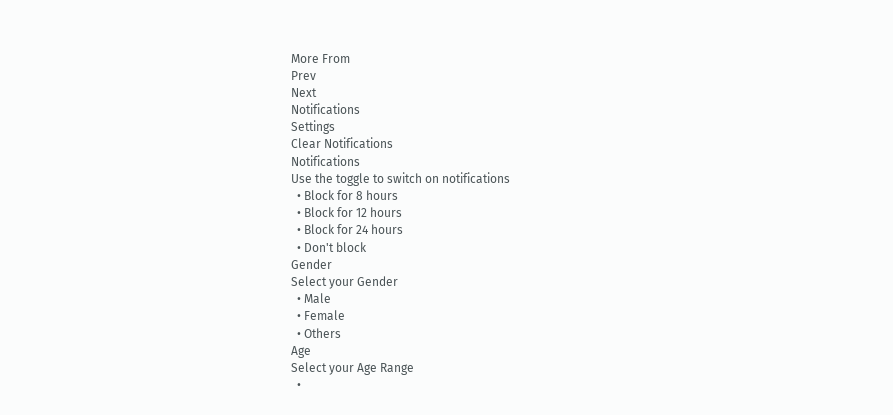More From
Prev
Next
Notifications
Settings
Clear Notifications
Notifications
Use the toggle to switch on notifications
  • Block for 8 hours
  • Block for 12 hours
  • Block for 24 hours
  • Don't block
Gender
Select your Gender
  • Male
  • Female
  • Others
Age
Select your Age Range
  •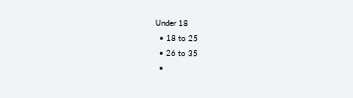Under 18
  • 18 to 25
  • 26 to 35
  •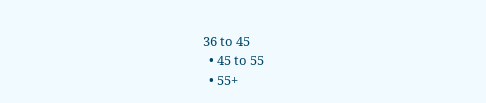36 to 45
  • 45 to 55
  • 55+